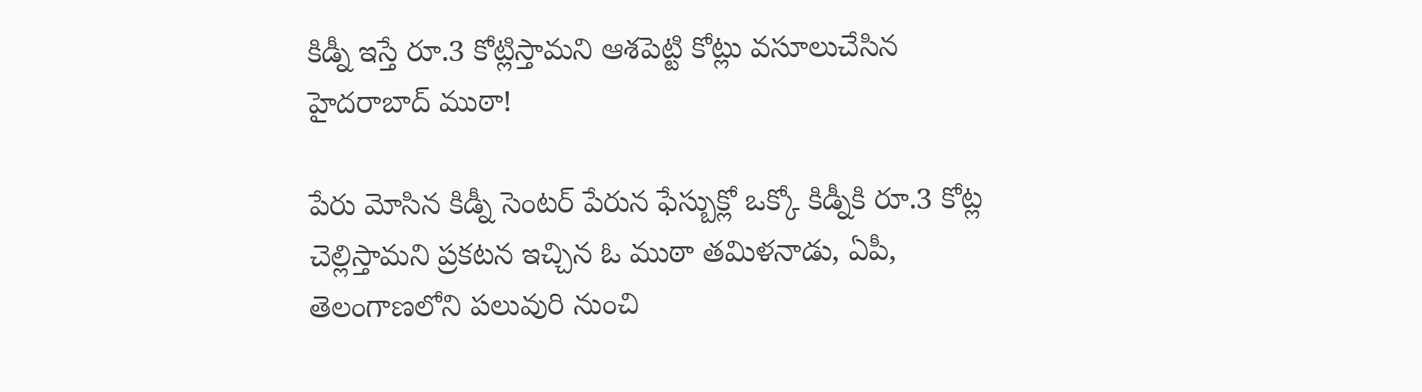కిడ్నీ ఇస్తే రూ.3 కోట్లిస్తామని ఆశపెట్టి కోట్లు వసూలుచేసిన హైదరాబాద్ ముఠా!

పేరు మోసిన కిడ్నీ సెంటర్ పేరున ఫేస్బుక్లో ఒక్కో కిడ్నీకి రూ.3 కోట్ల చెల్లిస్తామని ప్రకటన ఇచ్చిన ఓ ముఠా తమిళనాడు, ఏపీ, తెలంగాణలోని పలువురి నుంచి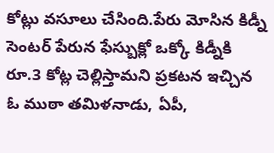కోట్లు వసూలు చేసింది.పేరు మోసిన కిడ్నీ సెంటర్ పేరున ఫేస్బుక్లో ఒక్కో కిడ్నీకి రూ.3 కోట్ల చెల్లిస్తామని ప్రకటన ఇచ్చిన ఓ ముఠా తమిళనాడు, ఏపీ,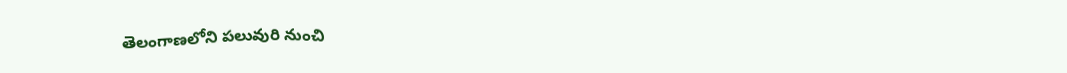తెలంగాణలోని పలువురి నుంచి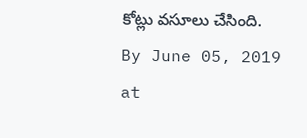కోట్లు వసూలు చేసింది.
By June 05, 2019 at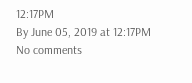12:17PM
By June 05, 2019 at 12:17PM
No comments